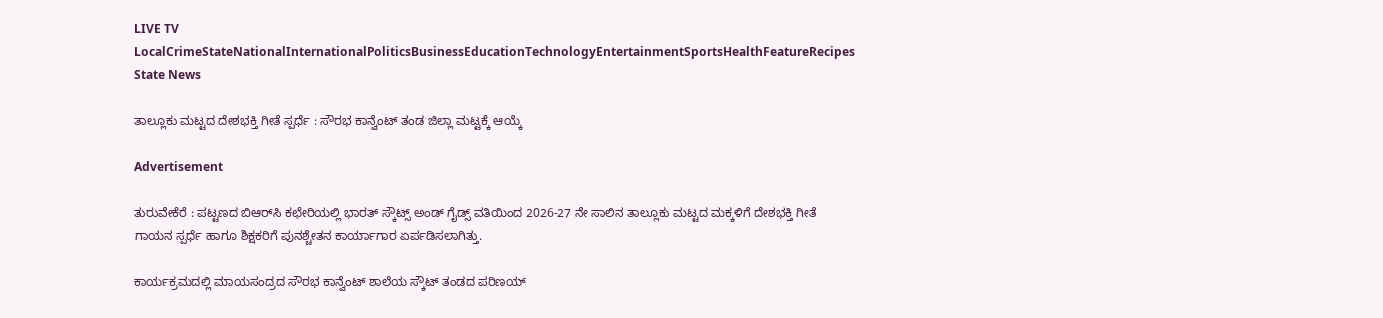LIVE TV LocalCrimeStateNationalInternationalPoliticsBusinessEducationTechnologyEntertainmentSportsHealthFeatureRecipes
State News

ತಾಲ್ಲೂಕು ಮಟ್ಟದ ದೇಶಭಕ್ತಿ ಗೀತೆ ಸ್ಪರ್ಧೆ : ಸೌರಭ ಕಾನ್ವೆಂಟ್ ತಂಡ ಜಿಲ್ಲಾ ಮಟ್ಟಕ್ಕೆ ಆಯ್ಕೆ

Advertisement

ತುರುವೇಕೆರೆ : ಪಟ್ಟಣದ ಬಿಆರ್‌ಸಿ ಕಛೇರಿಯಲ್ಲಿ ಭಾರತ್ ಸ್ಕೌಟ್ಸ್ ಅಂಡ್ ಗೈಡ್ಸ್ ವತಿಯಿಂದ 2026-27 ನೇ ಸಾಲಿನ ತಾಲ್ಲೂಕು ಮಟ್ಟದ ಮಕ್ಕಳಿಗೆ ದೇಶಭಕ್ತಿ ಗೀತೆ ಗಾಯನ ಸ್ಪರ್ಧೆ ಹಾಗೂ ಶಿಕ್ಷಕರಿಗೆ ಪುನಶ್ಚೇತನ ಕಾರ್ಯಾಗಾರ ಏರ್ಪಡಿಸಲಾಗಿತ್ತು.

ಕಾರ್ಯಕ್ರಮದಲ್ಲಿ ಮಾಯಸಂದ್ರದ ಸೌರಭ ಕಾನ್ವೆಂಟ್ ಶಾಲೆಯ ಸ್ಕೌಟ್ ತಂಡದ ಪರಿಣಯ್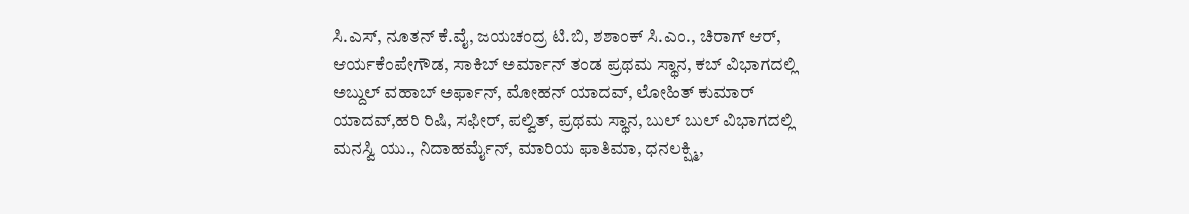ಸಿ.ಎಸ್, ನೂತನ್ ಕೆ.ವೈ, ಜಯಚಂದ್ರ ಟಿ.ಬಿ, ಶಶಾಂಕ್ ಸಿ.ಎಂ., ಚಿರಾಗ್ ಆರ್, ಆರ್ಯಕೆಂಪೇಗೌಡ, ಸಾಕಿಬ್ ಅರ್ಮಾನ್ ತಂಡ ಪ್ರಥಮ ಸ್ಥಾನ, ಕಬ್ ವಿಭಾಗದಲ್ಲಿ ಅಬ್ದುಲ್ ವಹಾಬ್ ಅರ್ಫಾನ್, ಮೋಹನ್ ಯಾದವ್, ಲೋಹಿತ್ ಕುಮಾರ್ ಯಾದವ್,ಹರಿ ರಿಷಿ, ಸಫೀರ್, ಪಲ್ವಿತ್, ಪ್ರಥಮ ಸ್ಥಾನ, ಬುಲ್ ಬುಲ್ ವಿಭಾಗದಲ್ಲಿ ಮನಸ್ವಿ ಯು., ನಿದಾಹರ್ಮೈನ್, ಮಾರಿಯ ಫಾತಿಮಾ, ಧನಲಕ್ಷ್ಮಿ,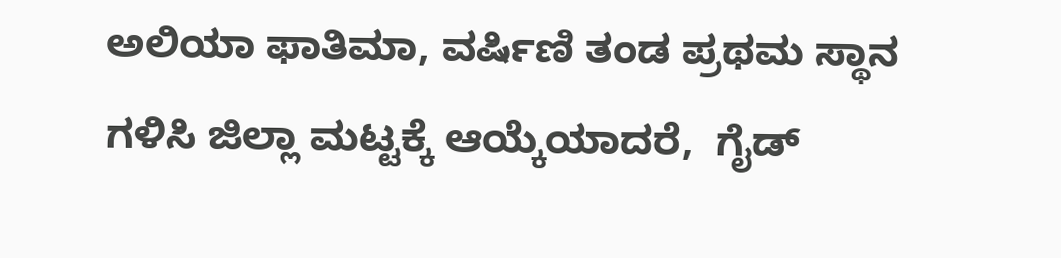ಅಲಿಯಾ ಫಾತಿಮಾ, ವರ್ಷಿಣಿ ತಂಡ ಪ್ರಥಮ ಸ್ಥಾನ ಗಳಿಸಿ ಜಿಲ್ಲಾ ಮಟ್ಟಕ್ಕೆ ಆಯ್ಕೆಯಾದರೆ,  ಗೈಡ್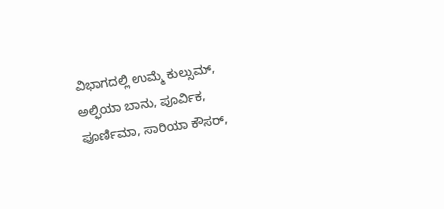ವಿಭಾಗದಲ್ಲಿ ಉಮ್ಮೆ ಕುಲ್ಸುಮ್, ಅಲ್ಫಿಯಾ ಬಾನು, ಪೂರ್ವಿಕ, ಪೂರ್ಣಿಮಾ, ಸಾರಿಯಾ ಕೌಸರ್,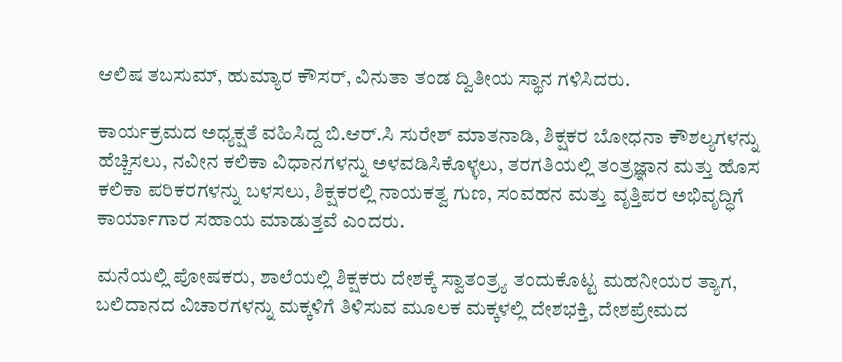ಆಲಿಷ ತಬಸುಮ್, ಹುಮ್ಯಾರ ಕೌಸರ್, ವಿನುತಾ ತಂಡ ದ್ವಿತೀಯ ಸ್ಥಾನ ಗಳಿಸಿದರು.

ಕಾರ್ಯಕ್ರಮದ ಅಧ್ಯಕ್ಷತೆ ವಹಿಸಿದ್ದ ಬಿ.ಆರ್.ಸಿ ಸುರೇಶ್ ಮಾತನಾಡಿ, ಶಿಕ್ಷಕರ ಬೋಧನಾ ಕೌಶಲ್ಯಗಳನ್ನು ಹೆಚ್ಚಿಸಲು, ನವೀನ ಕಲಿಕಾ ವಿಧಾನಗಳನ್ನು ಅಳವಡಿಸಿಕೊಳ್ಳಲು, ತರಗತಿಯಲ್ಲಿ ತಂತ್ರಜ್ಞಾನ ಮತ್ತು ಹೊಸ ಕಲಿಕಾ ಪರಿಕರಗಳನ್ನು ಬಳಸಲು, ಶಿಕ್ಷಕರಲ್ಲಿ ನಾಯಕತ್ವ ಗುಣ, ಸಂವಹನ ಮತ್ತು ವೃತ್ತಿಪರ ಅಭಿವೃದ್ಧಿಗೆ  ಕಾರ್ಯಾಗಾರ ಸಹಾಯ ಮಾಡುತ್ತವೆ ಎಂದರು.

ಮನೆಯಲ್ಲಿ ಪೋಷಕರು, ಶಾಲೆಯಲ್ಲಿ ಶಿಕ್ಷಕರು ದೇಶಕ್ಕೆ ಸ್ವಾತಂತ್ರ್ಯ ತಂದುಕೊಟ್ಟ ಮಹನೀಯರ ತ್ಯಾಗ, ಬಲಿದಾನದ ವಿಚಾರಗಳನ್ನು ಮಕ್ಕಳಿಗೆ ತಿಳಿಸುವ ಮೂಲಕ ಮಕ್ಕಳಲ್ಲಿ ದೇಶಭಕ್ತಿ, ದೇಶಪ್ರೇಮದ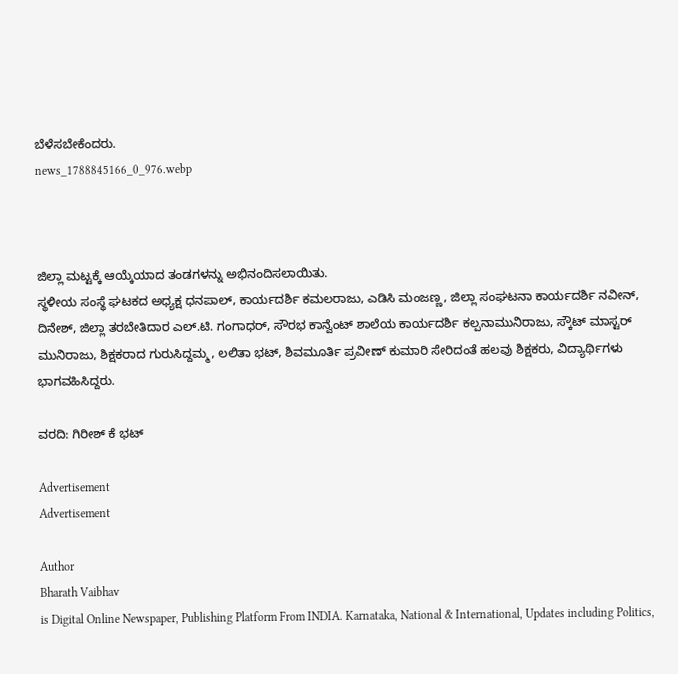ಬೆಳೆಸಬೇಕೆಂದರು.
news_1788845166_0_976.webp



ಜಿಲ್ಲಾ ಮಟ್ಟಕ್ಕೆ ಆಯ್ಕೆಯಾದ ತಂಡಗಳನ್ನು ಅಭಿನಂದಿಸಲಾಯಿತು.
ಸ್ಥಳೀಯ ಸಂಸ್ಥೆ ಘಟಕದ ಅಧ್ಯಕ್ಷ ಧನಪಾಲ್, ಕಾರ್ಯದರ್ಶಿ ಕಮಲರಾಜು, ಎಡಿಸಿ ಮಂಜಣ್ಣ, ಜಿಲ್ಲಾ ಸಂಘಟನಾ ಕಾರ್ಯದರ್ಶಿ ನವೀನ್, ದಿನೇಶ್‍, ಜಿಲ್ಲಾ ತರಬೇತಿದಾರ ಎಲ್.ಟಿ. ಗಂಗಾಧರ್, ಸೌರಭ ಕಾನ್ವೆಂಟ್ ಶಾಲೆಯ ಕಾರ್ಯದರ್ಶಿ ಕಲ್ಪನಾಮುನಿರಾಜು, ಸ್ಕೌಟ್ ಮಾಸ್ಟರ್ ಮುನಿರಾಜು, ಶಿಕ್ಷಕರಾದ ಗುರುಸಿದ್ದಮ್ಮ, ಲಲಿತಾ ಭಟ್, ಶಿವಮೂರ್ತಿ ಪ್ರವೀಣ್ ಕುಮಾರಿ ಸೇರಿದಂತೆ ಹಲವು ಶಿಕ್ಷಕರು, ವಿದ್ಯಾರ್ಥಿಗಳು ಭಾಗವಹಿಸಿದ್ದರು.

ವರದಿ: ಗಿರೀಶ್ ಕೆ ಭಟ್

Advertisement
Advertisement

Author
Bharath Vaibhav
is Digital Online Newspaper, Publishing Platform From INDIA. Karnataka, National & International, Updates including Politics,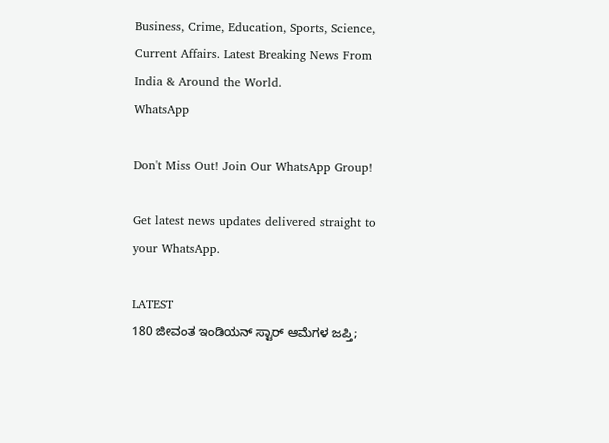Business, Crime, Education, Sports, Science, Current Affairs. Latest Breaking News From India & Around the World.
WhatsApp

Don't Miss Out! Join Our WhatsApp Group!

Get latest news updates delivered straight to your WhatsApp.

LATEST
180 ಜೀವಂತ ಇಂಡಿಯನ್ ಸ್ಟಾರ್ ಆಮೆಗಳ ಜಪ್ತಿ;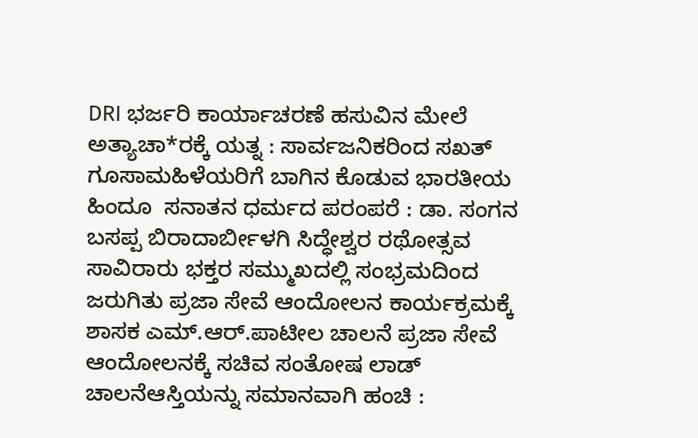DRI ಭರ್ಜರಿ ಕಾರ್ಯಾಚರಣೆ ಹಸುವಿನ ಮೇಲೆ ಅತ್ಯಾಚಾ*ರಕ್ಕೆ ಯತ್ನ : ಸಾರ್ವಜನಿಕರಿಂದ ಸಖತ್ ಗೂಸಾಮಹಿಳೆಯರಿಗೆ ಬಾಗಿನ ಕೊಡುವ ಭಾರತೀಯ  ಹಿಂದೂ  ಸನಾತನ ಧರ್ಮದ ಪರಂಪರೆ : ಡಾ. ಸಂಗನ ಬಸಪ್ಪ ಬಿರಾದಾರ್ಬೀಳಗಿ ಸಿದ್ಧೇಶ್ವರ ರಥೋತ್ಸವ ಸಾವಿರಾರು ಭಕ್ತರ ಸಮ್ಮುಖದಲ್ಲಿ ಸಂಭ್ರಮದಿಂದ ಜರುಗಿತು ಪ್ರಜಾ ಸೇವೆ ಆಂದೋಲನ ಕಾರ್ಯಕ್ರಮಕ್ಕೆ ಶಾಸಕ ಎಮ್.ಆರ್.ಪಾಟೀಲ ಚಾಲನೆ ಪ್ರಜಾ ಸೇವೆ ಆಂದೋಲನ‌ಕ್ಕೆ ಸಚಿವ ಸಂತೋಷ ಲಾಡ್ ಚಾಲನೆಆಸ್ತಿಯನ್ನು ಸಮಾನವಾಗಿ ಹಂಚಿ :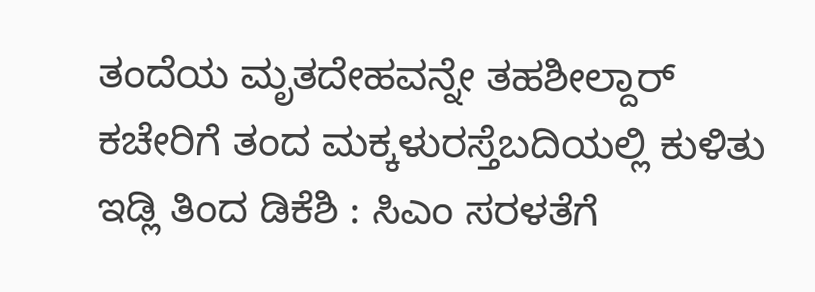ತಂದೆಯ ಮೃತದೇಹವನ್ನೇ ತಹಶೀಲ್ದಾರ್ ಕಚೇರಿಗೆ ತಂದ ಮಕ್ಕಳುರಸ್ತೆಬದಿಯಲ್ಲಿ ಕುಳಿತು ಇಡ್ಲಿ ತಿಂದ ಡಿಕೆಶಿ : ಸಿಎಂ ಸರಳತೆಗೆ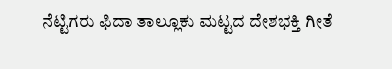ನೆಟ್ಟಿಗರು ಫಿದಾ ತಾಲ್ಲೂಕು ಮಟ್ಟದ ದೇಶಭಕ್ತಿ ಗೀತೆ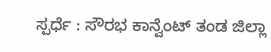ಸ್ಪರ್ಧೆ : ಸೌರಭ ಕಾನ್ವೆಂಟ್ ತಂಡ ಜಿಲ್ಲಾ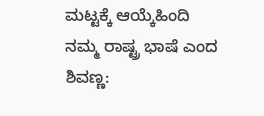ಮಟ್ಟಕ್ಕೆ ಆಯ್ಕೆಹಿಂದಿ ನಮ್ಮ ರಾಷ್ಟ್ರ ಭಾಷೆ ಎಂದ ಶಿವಣ್ಣ: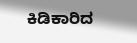ಕಿಡಿಕಾರಿದ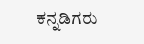ಕನ್ನಡಿಗರು